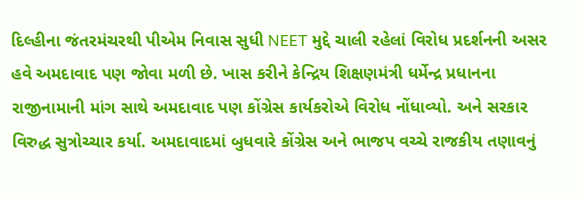દિલ્હીના જંતરમંચરથી પીએમ નિવાસ સુધી NEET મુદ્દે ચાલી રહેલાં વિરોધ પ્રદર્શનની અસર હવે અમદાવાદ પણ જોવા મળી છે. ખાસ કરીને કેન્દ્રિય શિક્ષણમંત્રી ધર્મેન્દ્ર પ્રધાનના રાજીનામાની માંગ સાથે અમદાવાદ પણ કોંગ્રેસ કાર્યકરોએ વિરોધ નોંધાવ્યો. અને સરકાર વિરુદ્ધ સુત્રોચ્ચાર કર્યા. અમદાવાદમાં બુધવારે કોંગ્રેસ અને ભાજપ વચ્ચે રાજકીય તણાવનું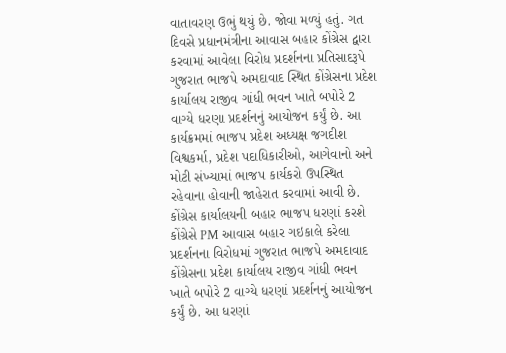વાતાવરણ ઉભું થયું છે. જોવા મળ્યું હતું. ગત દિવસે પ્રધાનમંત્રીના આવાસ બહાર કોંગ્રેસ દ્વારા કરવામાં આવેલા વિરોધ પ્રદર્શનના પ્રતિસાદરૂપે ગુજરાત ભાજપે અમદાવાદ સ્થિત કોંગ્રેસના પ્રદેશ કાર્યાલય રાજીવ ગાંધી ભવન ખાતે બપોરે 2 વાગ્યે ધરણા પ્રદર્શનનું આયોજન કર્યું છે. આ કાર્યક્રમમાં ભાજપ પ્રદેશ અધ્યક્ષ જગદીશ વિશ્વકર્મા, પ્રદેશ પદાધિકારીઓ, આગેવાનો અને મોટી સંખ્યામાં ભાજપ કાર્યકરો ઉપસ્થિત રહેવાના હોવાની જાહેરાત કરવામાં આવી છે.
કોંગ્રેસ કાર્યાલયની બહાર ભાજપ ધરણાં કરશે
કોંગ્રેસે PM આવાસ બહાર ગઇકાલે કરેલા પ્રદર્શનના વિરોધમાં ગુજરાત ભાજપે અમદાવાદ કોંગ્રેસના પ્રદેશ કાર્યાલય રાજીવ ગાંધી ભવન ખાતે બપોરે 2 વાગ્યે ધરણાં પ્રદર્શનનું આયોજન કર્યું છે. આ ધરણાં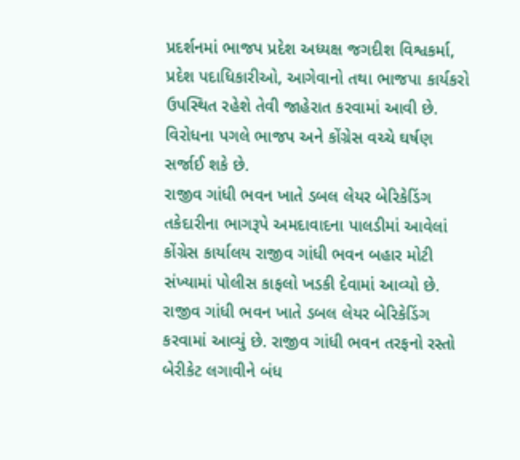પ્રદર્શનમાં ભાજપ પ્રદેશ અધ્યક્ષ જગદીશ વિશ્વકર્મા, પ્રદેશ પદાધિકારીઓ, આગેવાનો તથા ભાજપા કાર્યકરો ઉપસ્થિત રહેશે તેવી જાહેરાત કરવામાં આવી છે. વિરોધના પગલે ભાજપ અને કોંગ્રેસ વચ્ચે ઘર્ષણ સર્જાઈ શકે છે.
રાજીવ ગાંધી ભવન ખાતે ડબલ લેયર બેરિકેડિંગ
તકેદારીના ભાગરૂપે અમદાવાદના પાલડીમાં આવેલાં કોંગ્રેસ કાર્યાલય રાજીવ ગાંધી ભવન બહાર મોટી સંખ્યામાં પોલીસ કાફલો ખડકી દેવામાં આવ્યો છે. રાજીવ ગાંધી ભવન ખાતે ડબલ લેયર બેરિકેડિંગ કરવામાં આવ્યું છે. રાજીવ ગાંધી ભવન તરફનો રસ્તો બેરીકેટ લગાવીને બંધ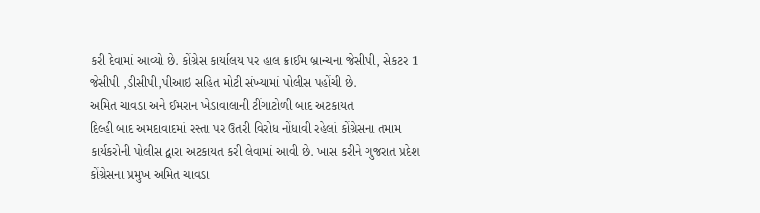કરી દેવામાં આવ્યો છે. કોંગ્રેસ કાર્યાલય પર હાલ ક્રાઈમ બ્રાન્ચના જેસીપી, સેકટર 1 જેસીપી ,ડીસીપી,પીઆઇ સહિત મોટી સંખ્યામાં પોલીસ પહોંચી છે.
અમિત ચાવડા અને ઈમરાન ખેડાવાલાની ટીંગાટોળી બાદ અટકાયત
દિલ્હી બાદ અમદાવાદમાં રસ્તા પર ઉતરી વિરોધ નોંધાવી રહેલાં કોંગ્રેસના તમામ કાર્યકરોની પોલીસ દ્વારા અટકાયત કરી લેવામાં આવી છે. ખાસ કરીને ગુજરાત પ્રદેશ કોંગ્રેસના પ્રમુખ અમિત ચાવડા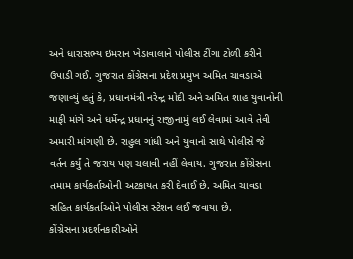અને ધારાસભ્ય ઇમરાન ખેડાવાલાને પોલીસ ટીંગા ટોળી કરીને ઉપાડી ગઈ. ગુજરાત કોંગ્રેસના પ્રદેશ પ્રમુખ અમિત ચાવડાએ જણાવ્યું હતું કે, પ્રધાનમંત્રી નરેન્દ્ર મોદી અને અમિત શાહ યુવાનોની માફી માંગે અને ધર્મેન્દ્ર પ્રધાનનું રાજીનામું લઈ લેવામાં આવે તેવી અમારી માંગણી છે. રાહુલ ગાંધી અને યુવાનો સાથે પોલીસે જે વર્તન કર્યું તે જરાય પણ ચલાવી નહીં લેવાય. ગુજરાત કોંગ્રેસના તમામ કાર્યકર્તાઓની અટકાયત કરી દેવાઈ છે. અમિત ચાવડા સહિત કાર્યકર્તાઓને પોલીસ સ્ટેશન લઈ જવાયા છે.
કોંગ્રેસના પ્રદર્શનકારીઓને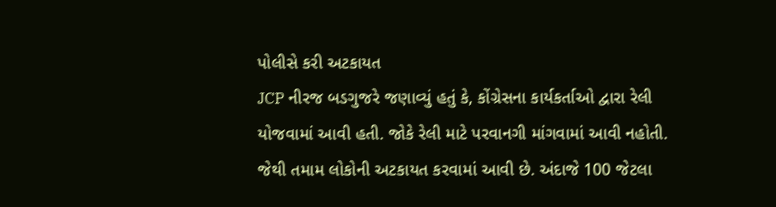પોલીસે કરી અટકાયત
JCP નીરજ બડગુજરે જણાવ્યું હતું કે, કોંગ્રેસના કાર્યકર્તાઓ દ્વારા રેલી યોજવામાં આવી હતી. જોકે રેલી માટે પરવાનગી માંગવામાં આવી નહોતી. જેથી તમામ લોકોની અટકાયત કરવામાં આવી છે. અંદાજે 100 જેટલા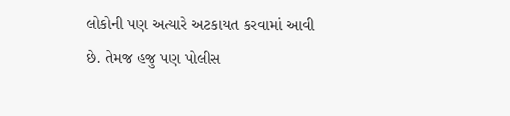લોકોની પણ અત્યારે અટકાયત કરવામાં આવી છે. તેમજ હજુ પણ પોલીસ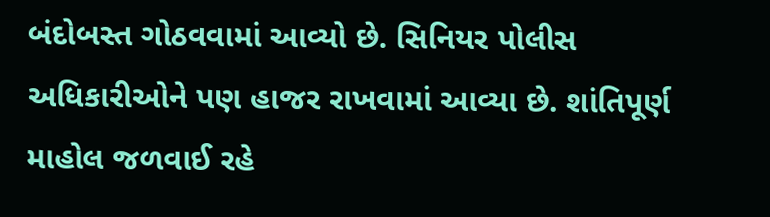બંદોબસ્ત ગોઠવવામાં આવ્યો છે. સિનિયર પોલીસ અધિકારીઓને પણ હાજર રાખવામાં આવ્યા છે. શાંતિપૂર્ણ માહોલ જળવાઈ રહે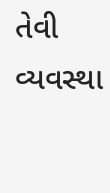તેવી વ્યવસ્થા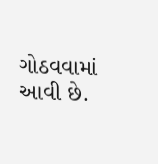ગોઠવવામાં આવી છે.